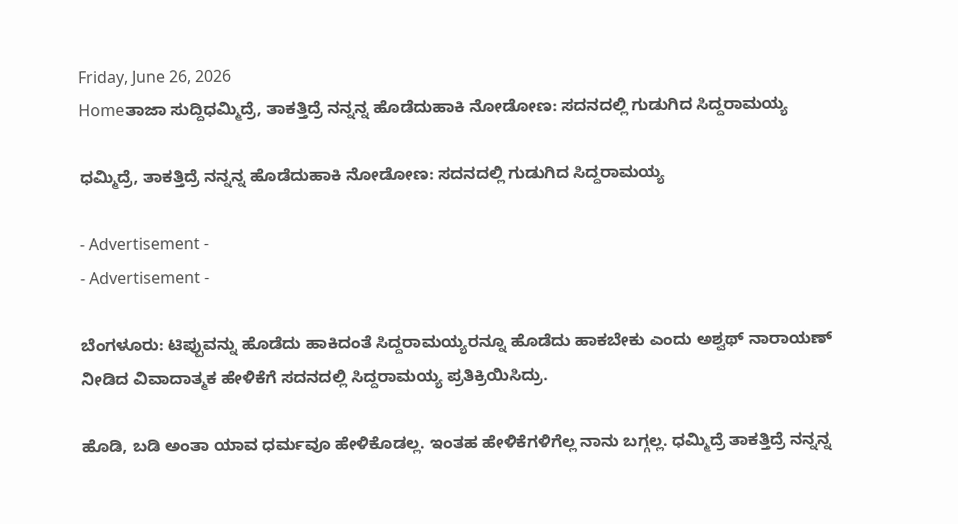Friday, June 26, 2026
Homeತಾಜಾ ಸುದ್ದಿಧಮ್ಮಿದ್ರೆ, ತಾಕತ್ತಿದ್ರೆ ನನ್ನನ್ನ ಹೊಡೆದುಹಾಕಿ ನೋಡೋಣ: ಸದನದಲ್ಲಿ ಗುಡುಗಿದ ಸಿದ್ದರಾಮಯ್ಯ

ಧಮ್ಮಿದ್ರೆ, ತಾಕತ್ತಿದ್ರೆ ನನ್ನನ್ನ ಹೊಡೆದುಹಾಕಿ ನೋಡೋಣ: ಸದನದಲ್ಲಿ ಗುಡುಗಿದ ಸಿದ್ದರಾಮಯ್ಯ

- Advertisement -
- Advertisement -

ಬೆಂಗಳೂರು: ಟಿಪ್ಪುವನ್ನು ಹೊಡೆದು ಹಾಕಿದಂತೆ ಸಿದ್ದರಾಮಯ್ಯರನ್ನೂ ಹೊಡೆದು ಹಾಕಬೇಕು ಎಂದು ಅಶ್ವಥ್‌ ನಾರಾಯಣ್‌ ನೀಡಿದ ವಿವಾದಾತ್ಮಕ ಹೇಳಿಕೆಗೆ ಸದನದಲ್ಲಿ ಸಿದ್ದರಾಮಯ್ಯ ಪ್ರತಿಕ್ರಿಯಿಸಿದ್ರು.

ಹೊಡಿ, ಬಡಿ ಅಂತಾ ಯಾವ ಧರ್ಮವೂ ಹೇಳಿಕೊಡಲ್ಲ. ಇಂತಹ ಹೇಳಿಕೆಗಳಿಗೆಲ್ಲ ನಾನು ಬಗ್ಗಲ್ಲ. ಧಮ್ಮಿದ್ರೆ ತಾಕತ್ತಿದ್ರೆ ನನ್ನನ್ನ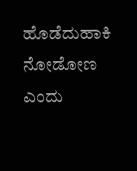ಹೊಡೆದುಹಾಕಿ ನೋಡೋಣ ಎಂದು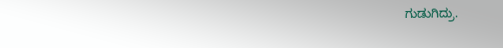ಗುಡುಗಿದ್ರು.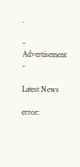.

- Advertisement -

Latest News

error: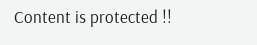Content is protected !!